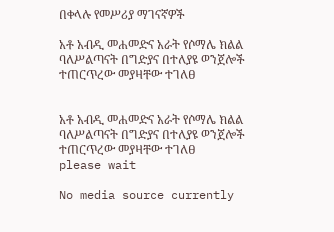በቀላሉ የመሥሪያ ማገናኛዎች

አቶ አብዲ መሐመድና አራት የሶማሌ ክልል ባለሥልጣናት በግድያና በተለያዩ ወንጀሎች ተጠርጥረው መያዛቸው ተገለፀ


አቶ አብዲ መሐመድና አራት የሶማሌ ክልል ባለሥልጣናት በግድያና በተለያዩ ወንጀሎች ተጠርጥረው መያዛቸው ተገለፀ
please wait

No media source currently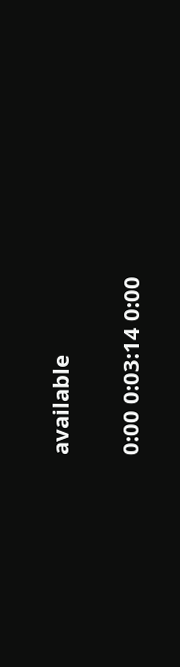available

0:00 0:03:14 0:00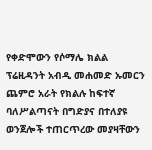የቀድሞውን የሶማሌ ክልል ፕሬዚዳንት አብዲ መሐመድ ኡመርን ጨምሮ አራት የክልሉ ከፍተኛ ባለሥልጣናት በግድያና በተለያዩ ወንጀሎች ተጠርጥረው መያዛቸውን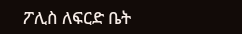ፖሊስ ለፍርድ ቤት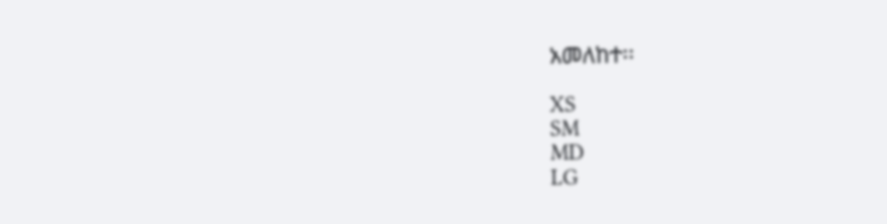አመለከተ፡፡

XS
SM
MD
LG